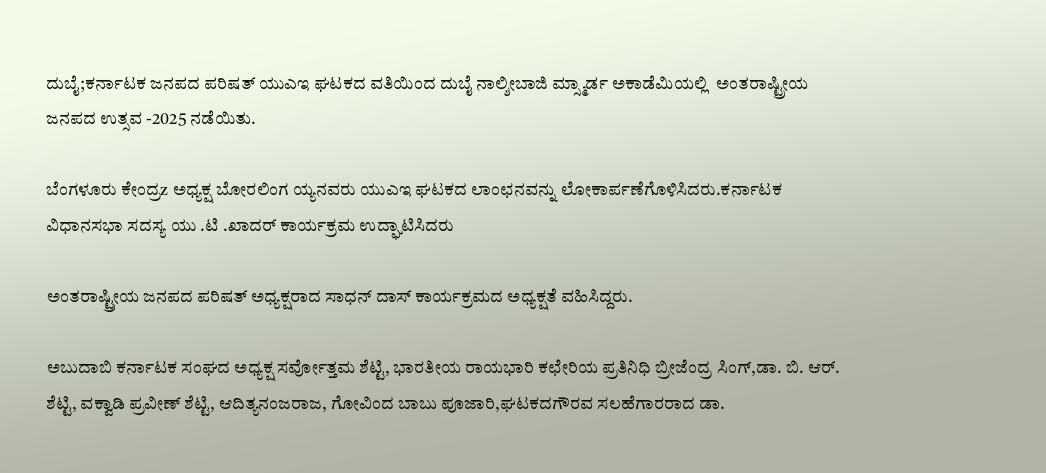ದುಬೈ;ಕರ್ನಾಟಕ ಜನಪದ ಪರಿಷತ್ ಯುಎಇ ಘಟಕದ ವತಿಯಿಂದ ದುಬೈ ನಾಲ್ಶೀಬಾಜಿ ಮ್ಸ್ಮಾರ್ಡ ಅಕಾಡೆಮಿಯಲ್ಲಿ  ಅಂತರಾಷ್ಟ್ರೀಯ ಜನಪದ ಉತ್ಸವ -2025 ನಡೆಯಿತು.

ಬೆಂಗಳೂರು ಕೇಂದ್ರz ಅಧ್ಯಕ್ಷ ಬೋರಲಿಂಗ ಯ್ಯನವರು ಯುಎಇ ಘಟಕದ ಲಾಂಛನವನ್ನು ಲೋಕಾರ್ಪಣೆಗೊಳಿಸಿದರು.ಕರ್ನಾಟಕ ವಿಧಾನಸಭಾ ಸದಸ್ಯ ಯು .ಟಿ .ಖಾದರ್ ಕಾರ್ಯಕ್ರಮ ಉದ್ಘಾಟಿಸಿದರು

ಅಂತರಾಷ್ಟ್ರೀಯ ಜನಪದ ಪರಿಷತ್ ಅಧ್ಯಕ್ಷರಾದ ಸಾಧನ್ ದಾಸ್ ಕಾರ್ಯಕ್ರಮದ ಅಧ್ಯಕ್ಷತೆ ವಹಿಸಿದ್ದರು.

ಅಬುದಾಬಿ ಕರ್ನಾಟಕ ಸಂಘದ ಅಧ್ಯಕ್ಷ ಸರ್ವೋತ್ತಮ ಶೆಟ್ಟಿ, ಭಾರತೀಯ ರಾಯಭಾರಿ ಕಛೇರಿಯ ಪ್ರತಿನಿಧಿ ಬ್ರೀಜೆಂದ್ರ ಸಿಂಗ್,ಡಾ. ಬಿ. ಆರ್. ಶೆಟ್ಟಿ, ವಕ್ವಾಡಿ ಪ್ರವೀಣ್ ಶೆಟ್ಟಿ, ಆದಿತ್ಯನಂಜರಾಜ, ಗೋವಿಂದ ಬಾಬು ಪೂಜಾರಿ,ಘಟಕದಗೌರವ ಸಲಹೆಗಾರರಾದ ಡಾ.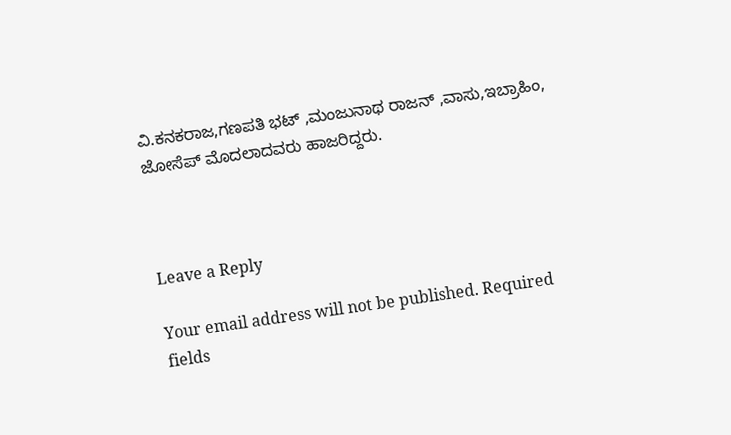ವಿ.ಕನಕರಾಜ,ಗಣಪತಿ ಭಟ್ ,ಮಂಜುನಾಥ ರಾಜನ್ ,ವಾಸು,ಇಬ್ರಾಹಿಂ, ಜೋಸೆಪ್ ಮೊದಲಾದವರು ಹಾಜರಿದ್ದರು.



Leave a Reply

Your email address will not be published. Required fields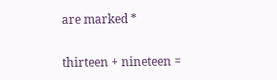are marked *

thirteen + nineteen =